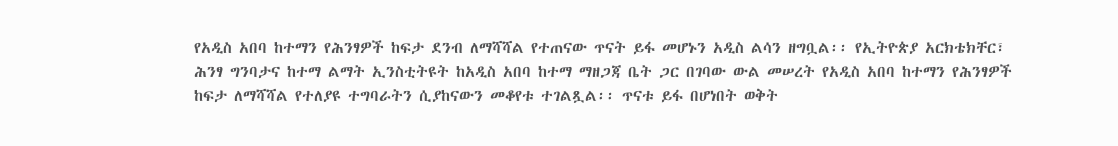የአዲስ አበባ ከተማን የሕንፃዎች ከፍታ ደንብ ለማሻሻል የተጠናው ጥናት ይፋ መሆኑን አዲስ ልሳን ዘግቧል፡፡ የኢትዮጵያ አርክቴክቸር፣ ሕንፃ ግንባታና ከተማ ልማት ኢንስቲትዩት ከአዲስ አበባ ከተማ ማዘጋጃ ቤት ጋር በገባው ውል መሠረት የአዲስ አበባ ከተማን የሕንፃዎች ከፍታ ለማሻሻል የተለያዩ ተግባራትን ሲያከናውን መቆየቱ ተገልጿል፡፡ ጥናቱ ይፋ በሆነበት ወቅት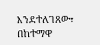እንደተለገጸው፣ በከተማዋ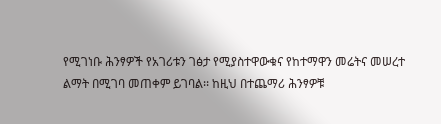የሚገነቡ ሕንፃዎች የአገሪቱን ገፅታ የሚያስተዋውቁና የከተማዋን መሬትና መሠረተ ልማት በሚገባ መጠቀም ይገባል፡፡ ከዚህ በተጨማሪ ሕንፃዎቹ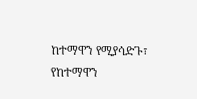ከተማዋን የሚያሳድጉ፣ የከተማዋን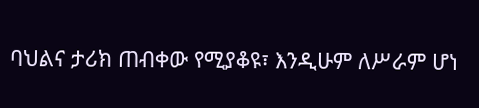ባህልና ታሪክ ጠብቀው የሚያቆዩ፣ እንዲሁም ለሥራም ሆነ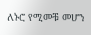ለኑሮ የሚመቹ መሆን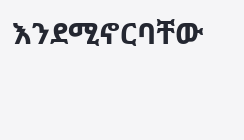እንደሚኖርባቸው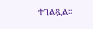ተገልጿል፡፡